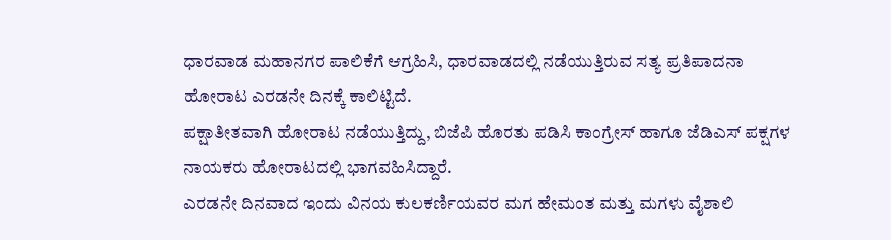ಧಾರವಾಡ ಮಹಾನಗರ ಪಾಲಿಕೆಗೆ ಆಗ್ರಹಿಸಿ, ಧಾರವಾಡದಲ್ಲಿ ನಡೆಯುತ್ತಿರುವ ಸತ್ಯ ಪ್ರತಿಪಾದನಾ ಹೋರಾಟ ಎರಡನೇ ದಿನಕ್ಕೆ ಕಾಲಿಟ್ಟಿದೆ.
ಪಕ್ಷಾತೀತವಾಗಿ ಹೋರಾಟ ನಡೆಯುತ್ತಿದ್ದು, ಬಿಜೆಪಿ ಹೊರತು ಪಡಿಸಿ ಕಾಂಗ್ರೇಸ್ ಹಾಗೂ ಜೆಡಿಎಸ್ ಪಕ್ಷಗಳ ನಾಯಕರು ಹೋರಾಟದಲ್ಲಿ ಭಾಗವಹಿಸಿದ್ದಾರೆ.
ಎರಡನೇ ದಿನವಾದ ಇಂದು ವಿನಯ ಕುಲಕರ್ಣಿಯವರ ಮಗ ಹೇಮಂತ ಮತ್ತು ಮಗಳು ವೈಶಾಲಿ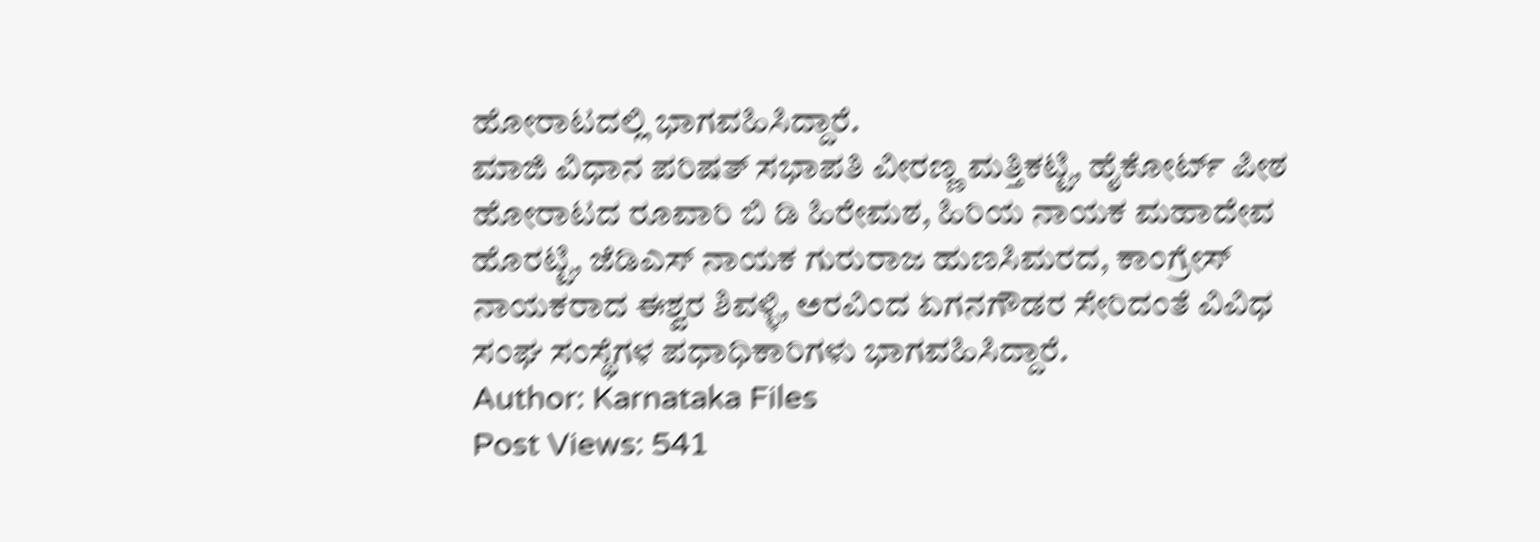ಹೋರಾಟದಲ್ಲಿ ಭಾಗವಹಿಸಿದ್ದಾರೆ.
ಮಾಜಿ ವಿಧಾನ ಪರಿಷತ್ ಸಭಾಪತಿ ವೀರಣ್ಣ ಮತ್ತಿಕಟ್ಟಿ, ಹೈಕೋರ್ಟ್ ಪೀಠ ಹೋರಾಟದ ರೂವಾರಿ ಬಿ ಡಿ ಹಿರೇಮಠ, ಹಿರಿಯ ನಾಯಕ ಮಹಾದೇವ ಹೊರಟ್ಟಿ, ಜೆಡಿಎಸ್ ನಾಯಕ ಗುರುರಾಜ ಹುಣಸಿಮರದ, ಕಾಂಗ್ರೇಸ್ ನಾಯಕರಾದ ಈಶ್ವರ ಶಿವಳ್ಳಿ, ಅರವಿಂದ ಏಗನಗೌಡರ ಸೇರಿದಂತೆ ವಿವಿಧ ಸಂಘ ಸಂಸ್ಥೆಗಳ ಪಧಾಧಿಕಾರಿಗಳು ಭಾಗವಹಿಸಿದ್ದಾರೆ.
Author: Karnataka Files
Post Views: 541